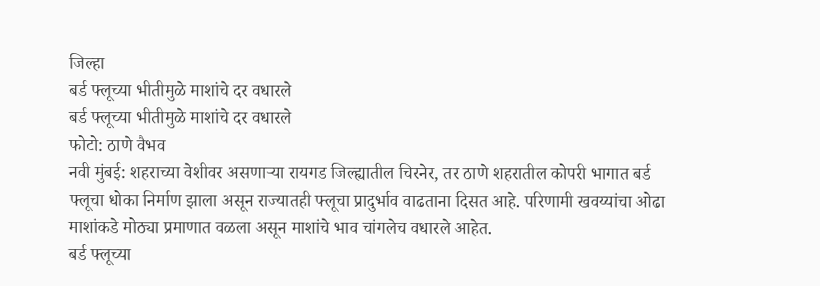जिल्हा
बर्ड फ्लूच्या भीतीमुळे माशांचे दर वधारले
बर्ड फ्लूच्या भीतीमुळे माशांचे दर वधारले
फोटो: ठाणे वैभव
नवी मुंबई: शहराच्या वेशीवर असणाऱ्या रायगड जिल्ह्यातील चिरनेर, तर ठाणे शहरातील कोपरी भागात बर्ड फ्लूचा धोका निर्माण झाला असून राज्यातही फ्लूचा प्रादुर्भाव वाढताना दिसत आहे. परिणामी खवय्यांचा ओढा माशांकडे मोठ्या प्रमाणात वळला असून माशांचे भाव चांगलेच वधारले आहेत.
बर्ड फ्लूच्या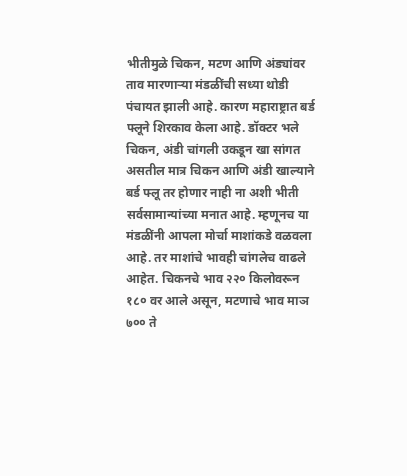भीतीमुळे चिकन, मटण आणि अंड्यांवर ताव मारणाऱ्या मंडळींची सध्या थोडी पंचायत झाली आहे. कारण महाराष्ट्रात बर्ड फ्लूने शिरकाव केला आहे. डॉक्टर भले चिकन, अंडी चांगली उकडून खा सांगत असतील मात्र चिकन आणि अंडी खाल्याने बर्ड फ्लू तर होणार नाही ना अशी भीती सर्वसामान्यांच्या मनात आहे. म्हणूनच या मंडळींनी आपला मोर्चा माशांकडे वळवला आहे. तर माशांचे भावही चांगलेच वाढले आहेत. चिकनचे भाव २२० किलोवरून १८० वर आले असून, मटणाचे भाव माञ ७०० ते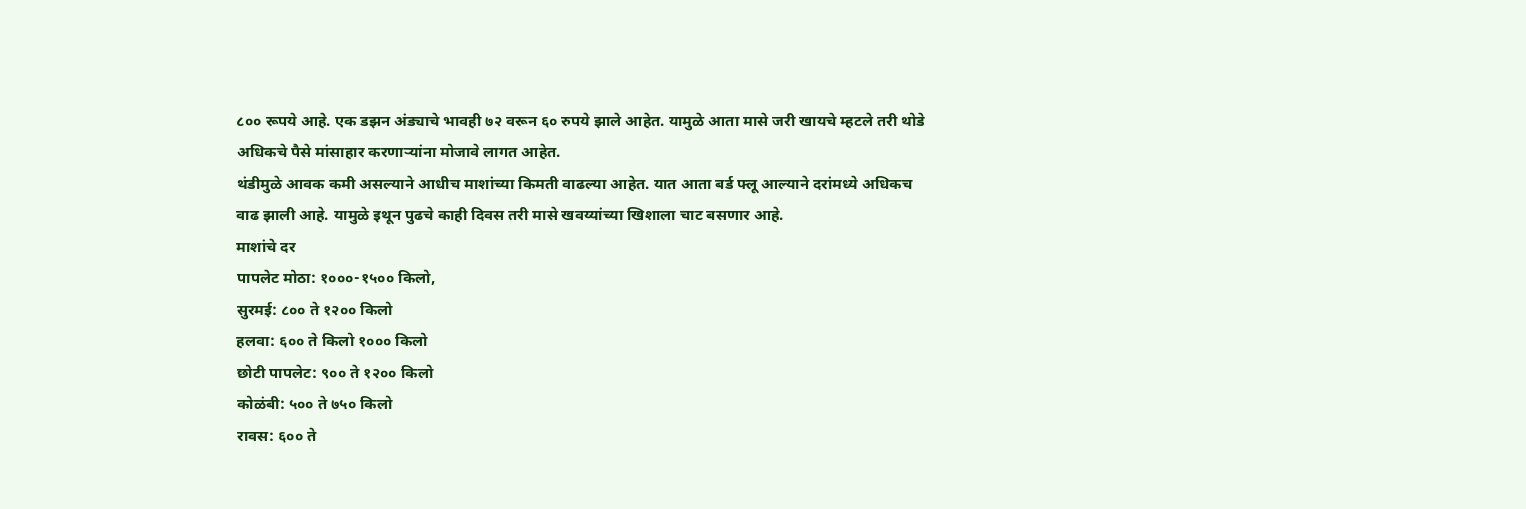८०० रूपये आहे. एक डझन अंड्याचे भावही ७२ वरून ६० रुपये झाले आहेत. यामुळे आता मासे जरी खायचे म्हटले तरी थोडे अधिकचे पैसे मांसाहार करणाऱ्यांना मोजावे लागत आहेत.
थंडीमुळे आवक कमी असल्याने आधीच माशांच्या किमती वाढल्या आहेत. यात आता बर्ड फ्लू आल्याने दरांमध्ये अधिकच वाढ झाली आहे. यामुळे इथून पुढचे काही दिवस तरी मासे खवय्यांच्या खिशाला चाट बसणार आहे.
माशांचे दर
पापलेट मोठा: १०००-१५०० किलो,
सुरमई: ८०० ते १२०० किलो
हलवा: ६०० ते किलो १००० किलो
छोटी पापलेट: ९०० ते १२०० किलो
कोळंबी: ५०० ते ७५० किलो
रावस: ६०० ते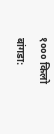१००० किलो
बांगडा: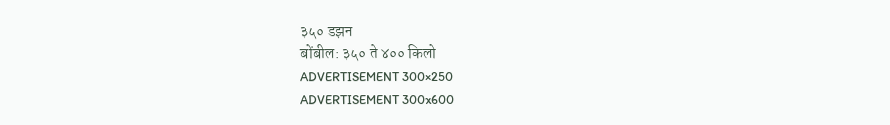३५० डझन
बोंबील: ३५० ते ४०० किलो
ADVERTISEMENT 300×250
ADVERTISEMENT 300x600